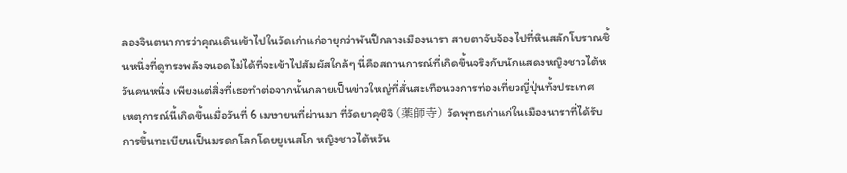ลองจินตนาการว่าคุณเดินเข้าไปในวัดเก่าแก่อายุกว่าพันปีกลางเมืองนารา สายตาจับจ้องไปที่หินสลักโบราณชิ้นหนึ่งที่ดูทรงพลังจนอดไม่ได้ที่จะเข้าไปสัมผัสใกล้ๆ นี่คือสถานการณ์ที่เกิดขึ้นจริงกับนักแสดงหญิงชาวไต้หวันคนหนึ่ง เพียงแต่สิ่งที่เธอทำต่อจากนั้นกลายเป็นข่าวใหญ่ที่สั่นสะเทือนวงการท่องเที่ยวญี่ปุ่นทั้งประเทศ
เหตุการณ์นี้เกิดขึ้นเมื่อวันที่ 6 เมษายนที่ผ่านมา ที่วัดยาคุชิจิ (薬師寺) วัดพุทธเก่าแก่ในเมืองนาราที่ได้รับการขึ้นทะเบียนเป็นมรดกโลกโดยยูเนสโก หญิงชาวไต้หวัน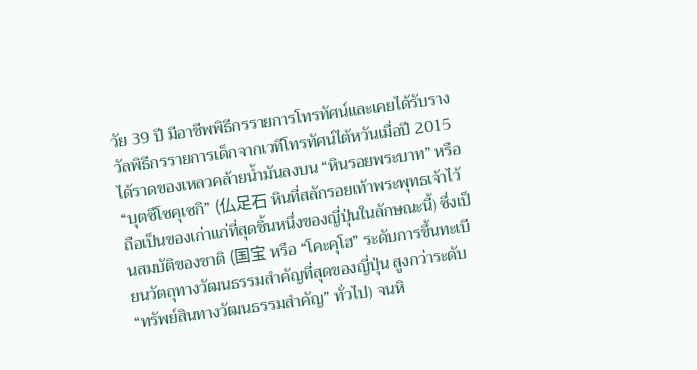วัย 39 ปี มีอาชีพพิธีกรรายการโทรทัศน์และเคยได้รับรางวัลพิธีกรรายการเด็กจากเวทีโทรทัศน์ไต้หวันเมื่อปี 2015 ได้ราดของเหลวคล้ายน้ำมันลงบน “หินรอยพระบาท” หรือ “บุตซึโซคุเซกิ” (仏足石 หินที่สลักรอยเท้าพระพุทธเจ้าไว้ ถือเป็นของเก่าแก่ที่สุดชิ้นหนึ่งของญี่ปุ่นในลักษณะนี้) ซึ่งเป็นสมบัติของชาติ (国宝 หรือ “โคะคุโฮ” ระดับการขึ้นทะเบียนวัตถุทางวัฒนธรรมสำคัญที่สุดของญี่ปุ่น สูงกว่าระดับ “ทรัพย์สินทางวัฒนธรรมสำคัญ” ทั่วไป) จนหิ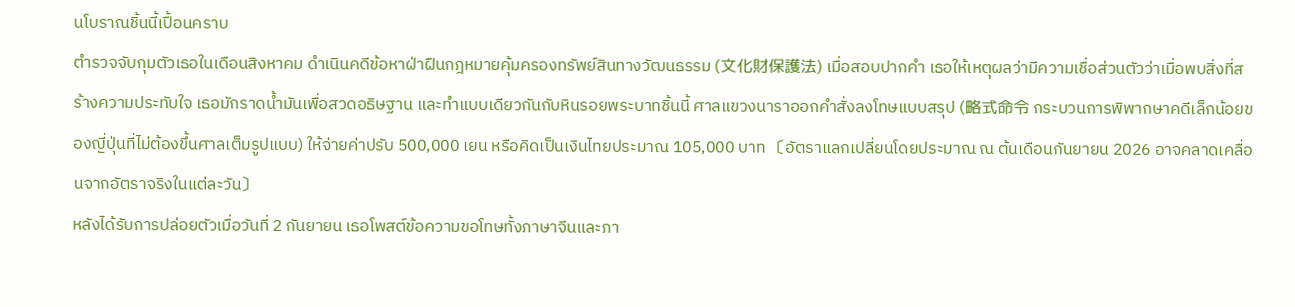นโบราณชิ้นนี้เปื้อนคราบ
ตำรวจจับกุมตัวเธอในเดือนสิงหาคม ดำเนินคดีข้อหาฝ่าฝืนกฎหมายคุ้มครองทรัพย์สินทางวัฒนธรรม (文化財保護法) เมื่อสอบปากคำ เธอให้เหตุผลว่ามีความเชื่อส่วนตัวว่าเมื่อพบสิ่งที่สร้างความประทับใจ เธอมักราดน้ำมันเพื่อสวดอธิษฐาน และทำแบบเดียวกันกับหินรอยพระบาทชิ้นนี้ ศาลแขวงนาราออกคำสั่งลงโทษแบบสรุป (略式命令 กระบวนการพิพากษาคดีเล็กน้อยของญี่ปุ่นที่ไม่ต้องขึ้นศาลเต็มรูปแบบ) ให้จ่ายค่าปรับ 500,000 เยน หรือคิดเป็นเงินไทยประมาณ 105,000 บาท 〔อัตราแลกเปลี่ยนโดยประมาณ ณ ต้นเดือนกันยายน 2026 อาจคลาดเคลื่อนจากอัตราจริงในแต่ละวัน〕
หลังได้รับการปล่อยตัวเมื่อวันที่ 2 กันยายน เธอโพสต์ข้อความขอโทษทั้งภาษาจีนและภา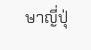ษาญี่ปุ่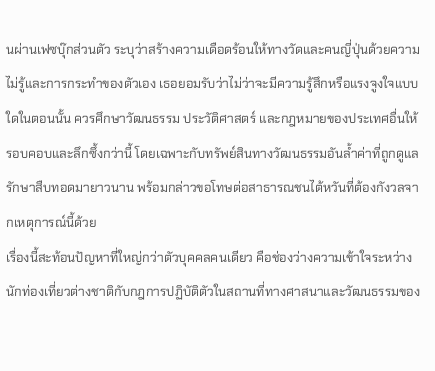นผ่านเฟซบุ๊กส่วนตัว ระบุว่าสร้างความเดือดร้อนให้ทางวัดและคนญี่ปุ่นด้วยความไม่รู้และการกระทำของตัวเอง เธอยอมรับว่าไม่ว่าจะมีความรู้สึกหรือแรงจูงใจแบบใดในตอนนั้น ควรศึกษาวัฒนธรรม ประวัติศาสตร์ และกฎหมายของประเทศอื่นให้รอบคอบและลึกซึ้งกว่านี้ โดยเฉพาะกับทรัพย์สินทางวัฒนธรรมอันล้ำค่าที่ถูกดูแลรักษาสืบทอดมายาวนาน พร้อมกล่าวขอโทษต่อสาธารณชนไต้หวันที่ต้องกังวลจากเหตุการณ์นี้ด้วย
เรื่องนี้สะท้อนปัญหาที่ใหญ่กว่าตัวบุคคลคนเดียว คือช่องว่างความเข้าใจระหว่างนักท่องเที่ยวต่างชาติกับกฎการปฏิบัติตัวในสถานที่ทางศาสนาและวัฒนธรรมของ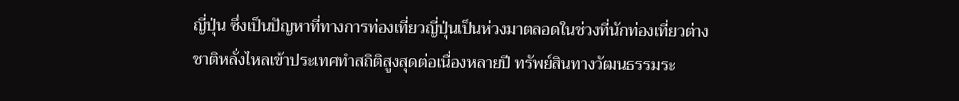ญี่ปุ่น ซึ่งเป็นปัญหาที่ทางการท่องเที่ยวญี่ปุ่นเป็นห่วงมาตลอดในช่วงที่นักท่องเที่ยวต่างชาติหลั่งไหลเข้าประเทศทำสถิติสูงสุดต่อเนื่องหลายปี ทรัพย์สินทางวัฒนธรรมระ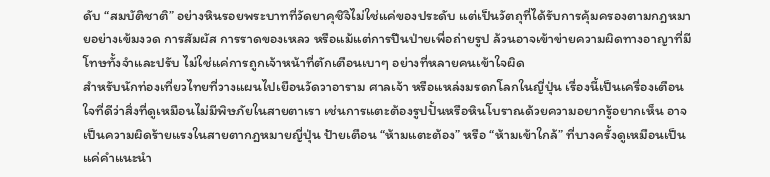ดับ “สมบัติชาติ” อย่างหินรอยพระบาทที่วัดยาคุชิจิไม่ใช่แค่ของประดับ แต่เป็นวัตถุที่ได้รับการคุ้มครองตามกฎหมายอย่างเข้มงวด การสัมผัส การราดของเหลว หรือแม้แต่การปีนป่ายเพื่อถ่ายรูป ล้วนอาจเข้าข่ายความผิดทางอาญาที่มีโทษทั้งจำและปรับ ไม่ใช่แค่การถูกเจ้าหน้าที่ตักเตือนเบาๆ อย่างที่หลายคนเข้าใจผิด
สำหรับนักท่องเที่ยวไทยที่วางแผนไปเยือนวัดวาอาราม ศาลเจ้า หรือแหล่งมรดกโลกในญี่ปุ่น เรื่องนี้เป็นเครื่องเตือนใจที่ดีว่าสิ่งที่ดูเหมือนไม่มีพิษภัยในสายตาเรา เช่นการแตะต้องรูปปั้นหรือหินโบราณด้วยความอยากรู้อยากเห็น อาจเป็นความผิดร้ายแรงในสายตากฎหมายญี่ปุ่น ป้ายเตือน “ห้ามแตะต้อง” หรือ “ห้ามเข้าใกล้” ที่บางครั้งดูเหมือนเป็นแค่คำแนะนำ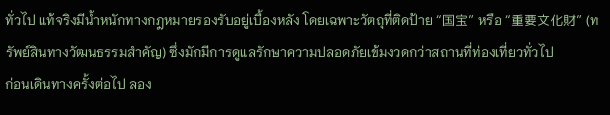ทั่วไป แท้จริงมีน้ำหนักทางกฎหมายรองรับอยู่เบื้องหลัง โดยเฉพาะวัตถุที่ติดป้าย “国宝” หรือ “重要文化財” (ทรัพย์สินทางวัฒนธรรมสำคัญ) ซึ่งมักมีการดูแลรักษาความปลอดภัยเข้มงวดกว่าสถานที่ท่องเที่ยวทั่วไป
ก่อนเดินทางครั้งต่อไป ลอง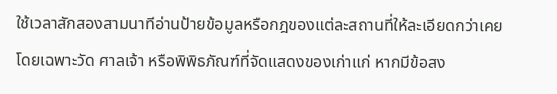ใช้เวลาสักสองสามนาทีอ่านป้ายข้อมูลหรือกฎของแต่ละสถานที่ให้ละเอียดกว่าเคย โดยเฉพาะวัด ศาลเจ้า หรือพิพิธภัณฑ์ที่จัดแสดงของเก่าแก่ หากมีข้อสง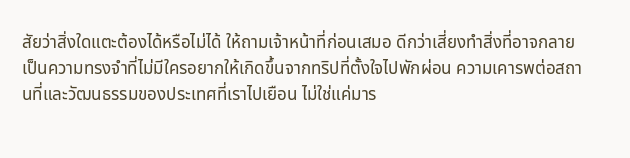สัยว่าสิ่งใดแตะต้องได้หรือไม่ได้ ให้ถามเจ้าหน้าที่ก่อนเสมอ ดีกว่าเสี่ยงทำสิ่งที่อาจกลายเป็นความทรงจำที่ไม่มีใครอยากให้เกิดขึ้นจากทริปที่ตั้งใจไปพักผ่อน ความเคารพต่อสถานที่และวัฒนธรรมของประเทศที่เราไปเยือน ไม่ใช่แค่มาร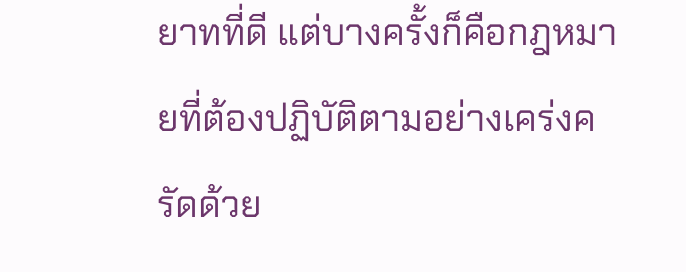ยาทที่ดี แต่บางครั้งก็คือกฎหมายที่ต้องปฏิบัติตามอย่างเคร่งครัดด้วย